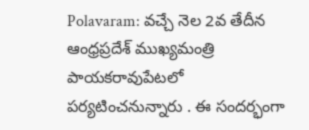Polavaram: వచ్చే నెల 2వ తేదీన ఆంధ్రప్రదేశ్ ముఖ్యమంత్రి పాయకరావుపేటలో పర్యటించనున్నారు . ఈ సందర్భంగా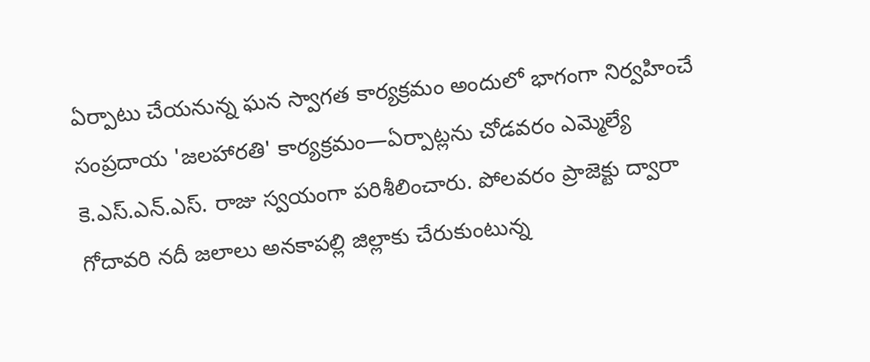ఏర్పాటు చేయనున్న ఘన స్వాగత కార్యక్రమం అందులో భాగంగా నిర్వహించే సంప్రదాయ 'జలహారతి' కార్యక్రమం—ఏర్పాట్లను చోడవరం ఎమ్మెల్యే కె.ఎస్.ఎన్.ఎస్. రాజు స్వయంగా పరిశీలించారు. పోలవరం ప్రాజెక్టు ద్వారా గోదావరి నదీ జలాలు అనకాపల్లి జిల్లాకు చేరుకుంటున్న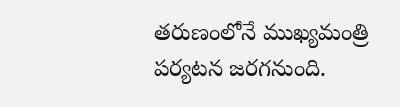తరుణంలోనే ముఖ్యమంత్రి పర్యటన జరగనుంది.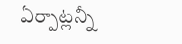ఏర్పాట్లన్నీ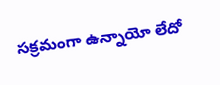సక్రమంగా ఉన్నాయో లేదో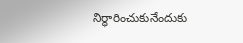నిర్ధారించుకునేందుకు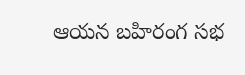ఆయన బహిరంగ సభ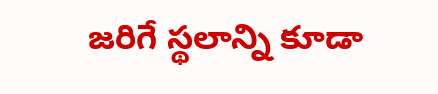జరిగే స్థలాన్ని కూడా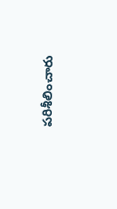పరిశీలించారు